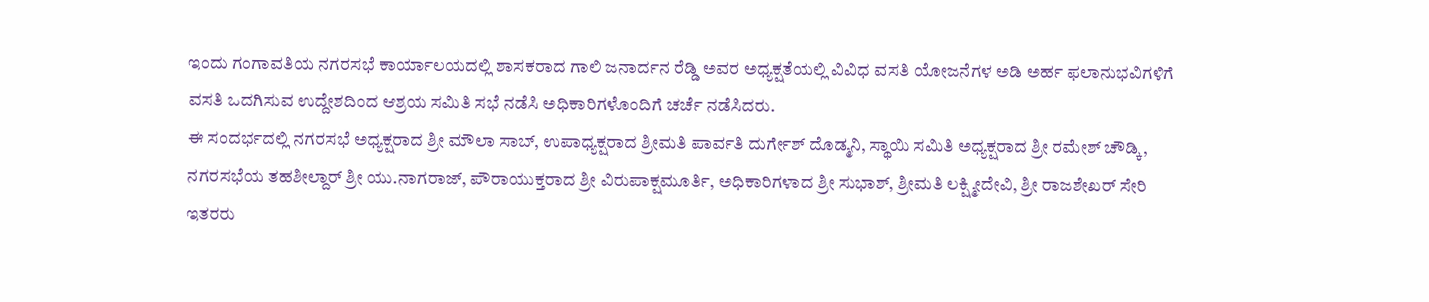ಇಂದು ಗಂಗಾವತಿಯ ನಗರಸಭೆ ಕಾರ್ಯಾಲಯದಲ್ಲಿ ಶಾಸಕರಾದ ಗಾಲಿ ಜನಾರ್ದನ ರೆಡ್ಡಿ ಅವರ ಅಧ್ಯಕ್ಷತೆಯಲ್ಲಿ ವಿವಿಧ ವಸತಿ ಯೋಜನೆಗಳ ಅಡಿ ಅರ್ಹ ಫಲಾನುಭವಿಗಳಿಗೆ ವಸತಿ ಒದಗಿಸುವ ಉದ್ದೇಶದಿಂದ ಆಶ್ರಯ ಸಮಿತಿ ಸಭೆ ನಡೆಸಿ ಅಧಿಕಾರಿಗಳೊಂದಿಗೆ ಚರ್ಚೆ ನಡೆಸಿದರು.
ಈ ಸಂದರ್ಭದಲ್ಲಿ ನಗರಸಭೆ ಅಧ್ಯಕ್ಷರಾದ ಶ್ರೀ ಮೌಲಾ ಸಾಬ್, ಉಪಾಧ್ಯಕ್ಷರಾದ ಶ್ರೀಮತಿ ಪಾರ್ವತಿ ದುರ್ಗೇಶ್ ದೊಡ್ಮನಿ, ಸ್ಥಾಯಿ ಸಮಿತಿ ಅಧ್ಯಕ್ಷರಾದ ಶ್ರೀ ರಮೇಶ್ ಚೌಡ್ಕಿ, ನಗರಸಭೆಯ ತಹಶೀಲ್ದಾರ್ ಶ್ರೀ ಯು.ನಾಗರಾಜ್, ಪೌರಾಯುಕ್ತರಾದ ಶ್ರೀ ವಿರುಪಾಕ್ಷಮೂರ್ತಿ, ಅಧಿಕಾರಿಗಳಾದ ಶ್ರೀ ಸುಭಾಶ್, ಶ್ರೀಮತಿ ಲಕ್ಷ್ಮೀದೇವಿ, ಶ್ರೀ ರಾಜಶೇಖರ್ ಸೇರಿ ಇತರರು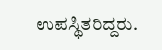ಉಪಸ್ಥಿತರಿದ್ದರು.